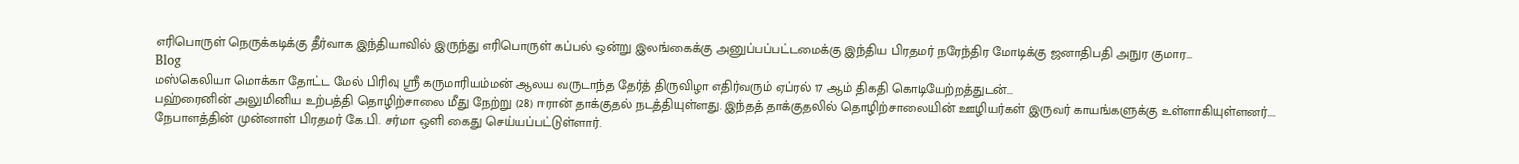எரிபொருள் நெருக்கடிக்கு தீர்வாக இந்தியாவில் இருந்து எரிபொருள் கப்பல் ஒன்று இலங்கைக்கு அனுப்பப்பட்டமைக்கு இந்திய பிரதமர் நரேந்திர மோடிக்கு ஜனாதிபதி அநுர குமார...
Blog
மஸ்கெலியா மொக்கா தோட்ட மேல் பிரிவு ஶ்ரீ கருமாரியம்மன் ஆலய வருடாந்த தேர்த் திருவிழா எதிர்வரும் ஏப்ரல் 17 ஆம் திகதி கொடியேற்றத்துடன்...
பஹ்ரைனின் அலுமினிய உற்பத்தி தொழிற்சாலை மீது நேற்று (28) ஈரான் தாக்குதல் நடத்தியுள்ளது. இந்தத் தாக்குதலில் தொழிற்சாலையின் ஊழியர்கள் இருவர் காயங்களுக்கு உள்ளாகியுள்ளனர்....
நேபாளத்தின் முன்னாள் பிரதமர் கே.பி. சர்மா ஒளி கைது செய்யப்பட்டுள்ளார்.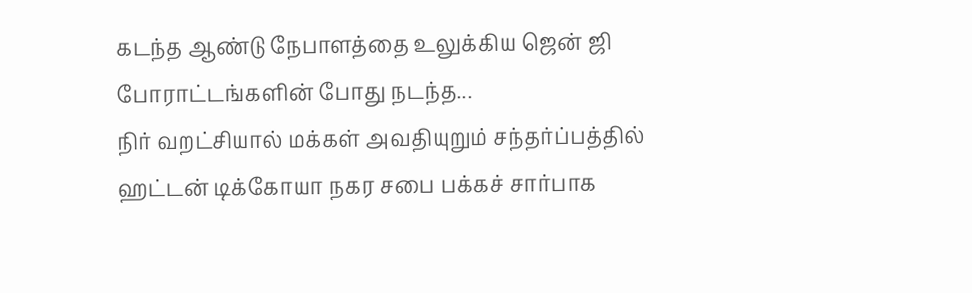கடந்த ஆண்டு நேபாளத்தை உலுக்கிய ஜென் ஜி போராட்டங்களின் போது நடந்த...
நிர் வறட்சியால் மக்கள் அவதியுறும் சந்தர்ப்பத்தில் ஹட்டன் டிக்கோயா நகர சபை பக்கச் சார்பாக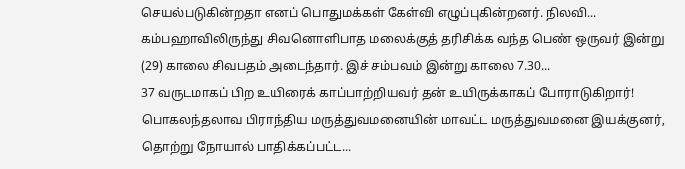செயல்படுகின்றதா எனப் பொதுமக்கள் கேள்வி எழுப்புகின்றனர். நிலவி...
கம்பஹாவிலிருந்து சிவனொளிபாத மலைக்குத் தரிசிக்க வந்த பெண் ஒருவர் இன்று (29) காலை சிவபதம் அடைந்தார். இச் சம்பவம் இன்று காலை 7.30...
37 வருடமாகப் பிற உயிரைக் காப்பாற்றியவர் தன் உயிருக்காகப் போராடுகிறார்! பொகலந்தலாவ பிராந்திய மருத்துவமனையின் மாவட்ட மருத்துவமனை இயக்குனர், தொற்று நோயால் பாதிக்கப்பட்ட...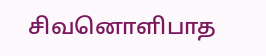சிவனொளிபாத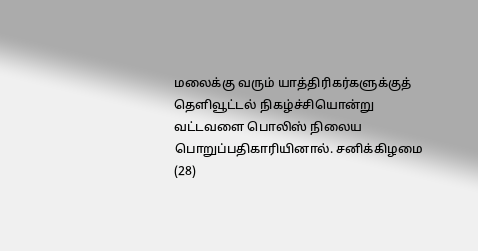மலைக்கு வரும் யாத்திரிகர்களுக்குத் தெளிவூட்டல் நிகழ்ச்சியொன்று வட்டவளை பொலிஸ் நிலைய பொறுப்பதிகாரியினால். சனிக்கிழமை (28)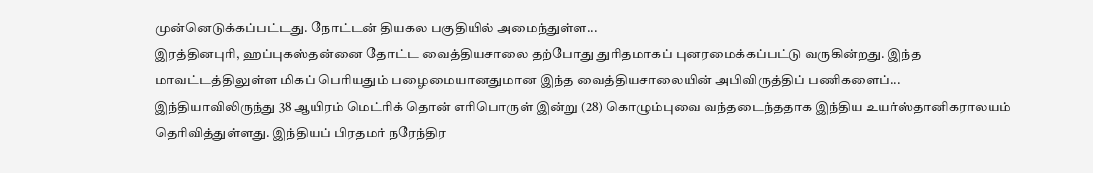முன்னெடுக்கப்பட்டது. நோட்டன் தியகல பகுதியில் அமைந்துள்ள...
இரத்தினபுரி, ஹப்புகஸ்தன்னை தோட்ட வைத்தியசாலை தற்போது துரிதமாகப் புனரமைக்கப்பட்டு வருகின்றது. இந்த மாவட்டத்திலுள்ள மிகப் பெரியதும் பழைமையானதுமான இந்த வைத்தியசாலையின் அபிவிருத்திப் பணிகளைப்...
இந்தியாவிலிருந்து 38 ஆயிரம் மெட்ரிக் தொன் எரிபொருள் இன்று (28) கொழும்புவை வந்தடைந்ததாக இந்திய உயர்ஸ்தானிகராலயம் தெரிவித்துள்ளது. இந்தியப் பிரதமர் நரேந்திர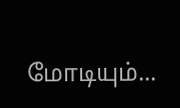மோடியும்...